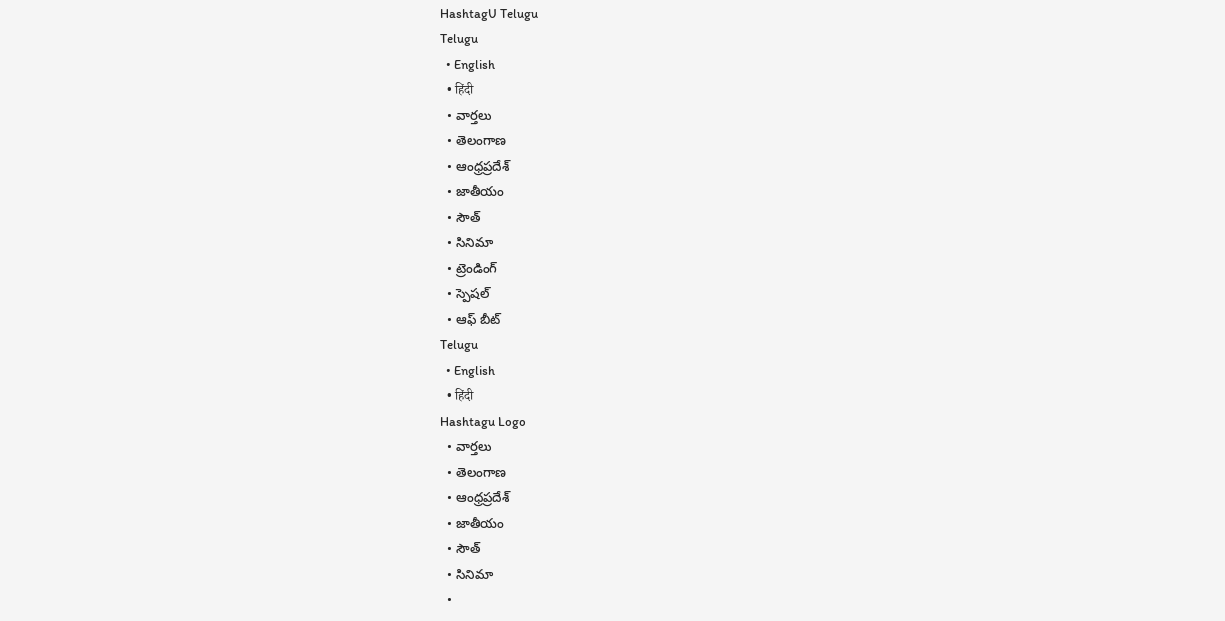HashtagU Telugu
Telugu
  • English
  • हिंदी
  • వార్తలు
  • తెలంగాణ
  • ఆంధ్రప్రదేశ్
  • జాతీయం
  • సౌత్
  • సినిమా
  • ట్రెండింగ్
  • స్పెషల్
  • ఆఫ్ బీట్
Telugu
  • English
  • हिंदी
Hashtagu Logo
  • వార్తలు
  • తెలంగాణ
  • ఆంధ్రప్రదేశ్
  • జాతీయం
  • సౌత్
  • సినిమా
  •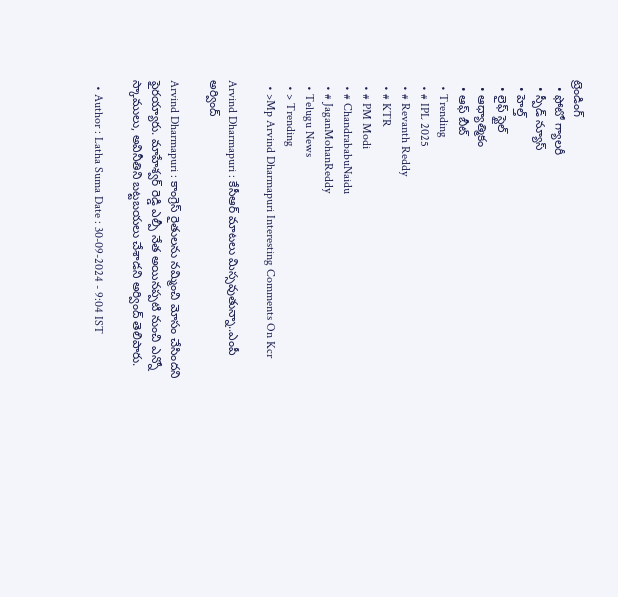ట్రెండింగ్
  • ఫోటో గ్యాలరీ
  • స్పీడ్ న్యూస్
  • హెల్త్
  • లైఫ్ స్టైల్
  • ఆధ్యాత్మికం
  • ఆఫ్ బీట్
  • Trending
  • # IPL 2025
  • # Revanth Reddy
  • # KTR
  • # PM Modi
  • # ChandrababuNaidu
  • # JaganMohanReddy
  • Telugu News
  • > Trending
  • >Mp Arvind Dharmapuri Interesting Comments On Kcr

Arvind Dharmapuri : కేసీఆర్ మాటలు మిస్సవుతున్నా..ఎంపీ అర్వింద్

Arvind Dharmapuri : కాంగ్రెస్ రైతులను నమ్మించి మోసం చేసిందని ఫైరయ్యారు. మాహేశ్వర్ రెడ్డి ఎల్పీ నేత అయినప్పటి నుంచి ఎన్నో స్కాములు, అవినీతిని బట్టబయలు చేశాడని అర్వింద్ తెలిపారు.

  • Author : Latha Suma Date : 30-09-2024 - 9:04 IST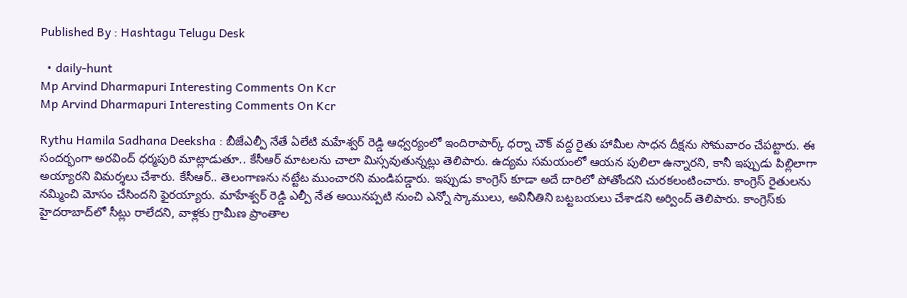Published By : Hashtagu Telugu Desk

  • daily-hunt
Mp Arvind Dharmapuri Interesting Comments On Kcr
Mp Arvind Dharmapuri Interesting Comments On Kcr

Rythu Hamila Sadhana Deeksha : బీజేఎల్పీ నేతే ఏలేటి మహేశ్వర్ రెడ్డి ఆధ్వర్యంలో ఇందిరాపార్క్ ధర్నా చౌక్ వద్ద రైతు హామీల సాధన దీక్షను సోమవారం చేపట్టారు. ఈ సందర్భంగా అరవింద్ ధర్మపురి మాట్లాడుతూ.. కేసీఆర్ మాటలను చాలా మిస్సవుతున్నట్లు తెలిపారు. ఉద్యమ సమయంలో ఆయన పులిలా ఉన్నారని, కానీ ఇప్పుడు పిల్లిలాగా అయ్యారని విమర్శలు చేశారు. కేసీఆర్.. తెలంగాణను నట్టేట ముంచారని మండిపడ్డారు. ఇప్పుడు కాంగ్రెస్ కూడా అదే దారిలో పోతోందని చురకలంటించారు. కాంగ్రెస్ రైతులను నమ్మించి మోసం చేసిందని ఫైరయ్యారు. మాహేశ్వర్ రెడ్డి ఎల్పీ నేత అయినప్పటి నుంచి ఎన్నో స్కాములు, అవినీతిని బట్టబయలు చేశాడని అర్వింద్ తెలిపారు. కాంగ్రెస్‌కు హైదరాబాద్‌లో సీట్లు రాలేదని, వాళ్లకు గ్రామీణ ప్రాంతాల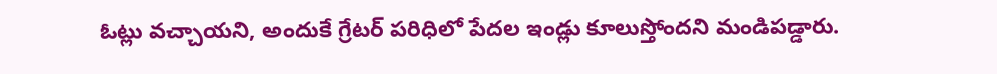ఓట్లు వచ్చాయని, అందుకే గ్రేటర్ పరిధిలో పేదల ఇండ్లు కూలుస్తోందని మండిపడ్డారు.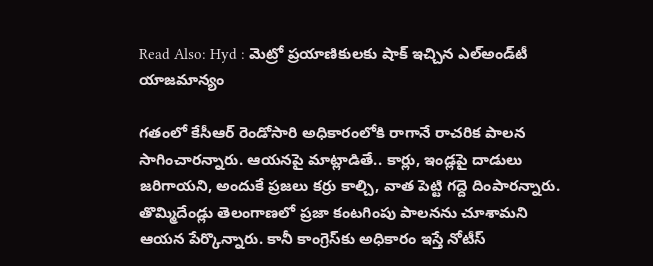Read Also: Hyd : మెట్రో ప్రయాణికులకు షాక్ ఇచ్చిన ఎల్అండ్‌టీ యాజమాన్యం

గతంలో కేసీఆర్ రెండోసారి అధికారంలోకి రాగానే రాచరిక పాలన సాగించారన్నారు. ఆయనపై మాట్లాడితే.. కార్లు, ఇండ్లపై దాడులు జరిగాయని, అందుకే ప్రజలు కర్రు కాల్చి, వాత పెట్టి గద్దె దింపారన్నారు. తొమ్మిదేండ్లు తెలంగాణలో ప్రజా కంటగింపు పాలనను చూశామని ఆయన పేర్కొన్నారు. కానీ కాంగ్రెస్‌కు అధికారం ఇస్తే నోటీస్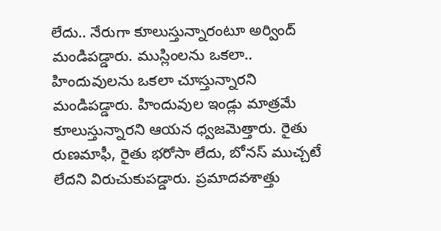లేదు.. నేరుగా కూలుస్తున్నారంటూ అర్వింద్ మండిపడ్డారు. ముస్లింలను ఒకలా.. హిందువులను ఒకలా చూస్తున్నారని మండిపడ్డారు. హిందువుల ఇండ్లు మాత్రమే కూలుస్తున్నారని ఆయన ధ్వజమెత్తారు. రైతు రుణమాఫీ, రైతు భరోసా లేదు, బోనస్ ముచ్చటే లేదని విరుచుకుపడ్డారు. ప్రమాదవశాత్తు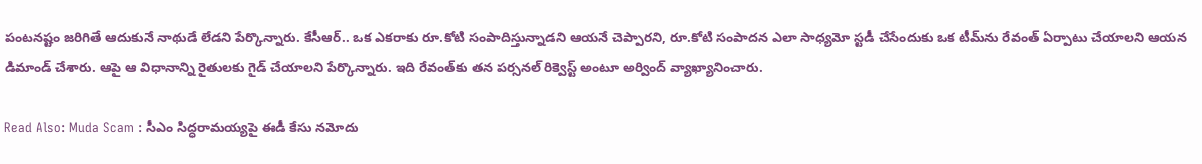పంటనష్టం జరిగితే ఆదుకునే నాథుడే లేడని పేర్కొన్నారు. కేసీఆర్.. ఒక ఎకరాకు రూ.కోటి సంపాదిస్తున్నాడని ఆయనే చెప్పారని, రూ.కోటి సంపాదన ఎలా సాధ్యమో స్టడీ చేసేందుకు ఒక టీమ్‌ను రేవంత్ ఏర్పాటు చేయాలని ఆయన డిమాండ్ చేశారు. ఆపై ఆ విధానాన్ని రైతులకు గైడ్ చేయాలని పేర్కొన్నారు. ఇది రేవంత్‌కు తన పర్సనల్ రిక్వెస్ట్ అంటూ అర్వింద్ వ్యాఖ్యానించారు.

Read Also: Muda Scam : సీఎం సిద్ధరామయ్యపై ఈడీ కేసు నమోదు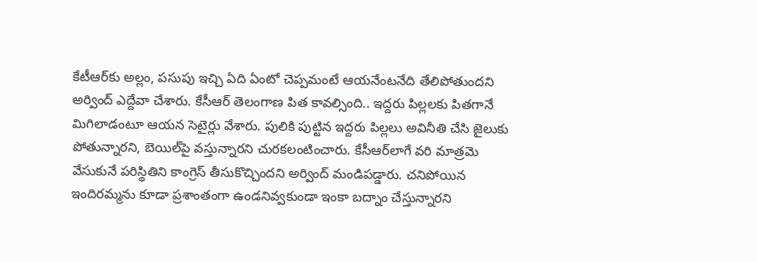కేటీఆర్‌కు అల్లం, పసుపు ఇచ్చి ఏది ఏంటో చెప్పమంటే ఆయనేంటనేది తేలిపోతుందని అర్వింద్ ఎద్దేవా చేశారు. కేసీఆర్ తెలంగాణ పిత కావల్సింది.. ఇద్దరు పిల్లలకు పితగానే మిగిలాడంటూ ఆయన సెటైర్లు వేశారు. పులికి పుట్టిన ఇద్దరు పిల్లలు అవినీతి చేసి జైలుకు పోతున్నారని, బెయిల్‌పై వస్తున్నారని చురకలంటించారు. కేసీఆర్‌లాగే వరి మాత్రమె వేసుకునే పరిస్థితిని కాంగ్రెస్ తీసుకొచ్చిందని అర్వింద్ మండిపడ్డారు. చనిపోయిన ఇందిరమ్మను కూడా ప్రశాంతంగా ఉండనివ్వకుండా ఇంకా బద్నాం చేస్తున్నారని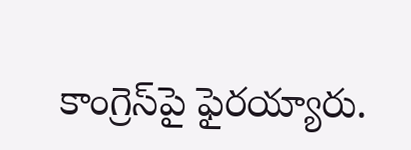కాంగ్రెస్‌పై ఫైరయ్యారు.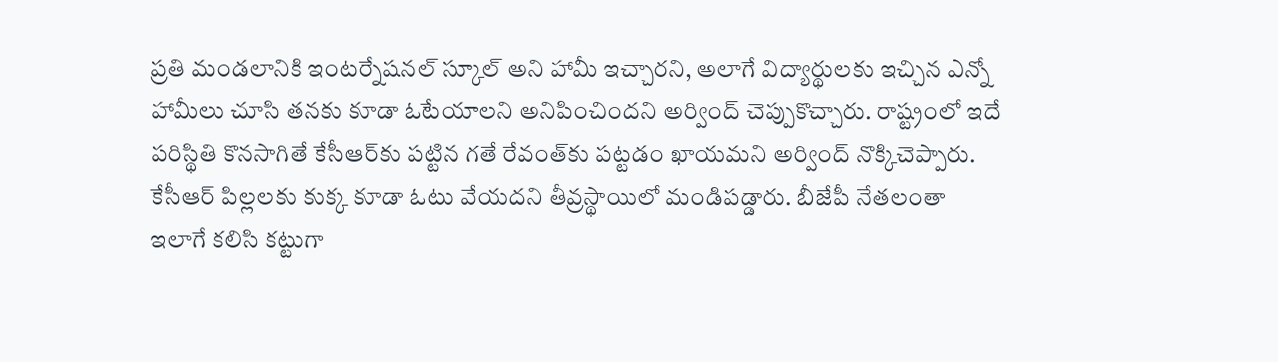ప్రతి మండలానికి ఇంటర్నేషనల్ స్కూల్ అని హామీ ఇచ్చారని, అలాగే విద్యార్థులకు ఇచ్చిన ఎన్నో హామీలు చూసి తనకు కూడా ఓటేయాలని అనిపించిందని అర్వింద్ చెప్పుకొచ్చారు. రాష్ట్రంలో ఇదే పరిస్థితి కొనసాగితే కేసీఆర్‌కు పట్టిన గతే రేవంత్‌కు పట్టడం ఖాయమని అర్వింద్ నొక్కిచెప్పారు. కేసీఆర్ పిల్లలకు కుక్క కూడా ఓటు వేయదని తీవ్రస్థాయిలో మండిపడ్డారు. బీజేపీ నేతలంతా ఇలాగే కలిసి కట్టుగా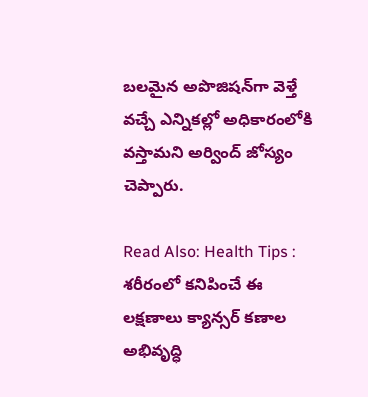బలమైన అపొజిషన్‌గా వెళ్తే వచ్చే ఎన్నికల్లో అధికారంలోకి వస్తామని అర్వింద్ జోస్యం చెప్పారు.

Read Also: Health Tips : శరీరంలో కనిపించే ఈ లక్షణాలు క్యాన్సర్ కణాల అభివృద్ధి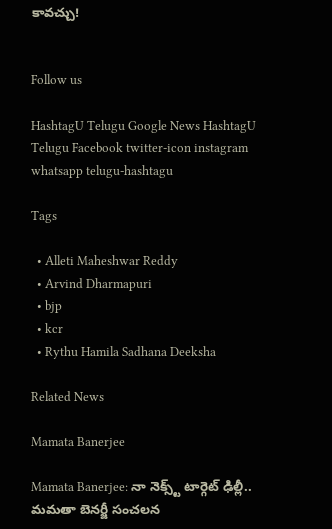కావచ్చు!


Follow us

HashtagU Telugu Google News HashtagU Telugu Facebook twitter-icon instagram whatsapp telugu-hashtagu

Tags

  • Alleti Maheshwar Reddy
  • Arvind Dharmapuri
  • bjp
  • kcr
  • Rythu Hamila Sadhana Deeksha

Related News

Mamata Banerjee

Mamata Banerjee: నా నెక్స్ట్ టార్గెట్ ఢిల్లీ.. మమతా బెనర్జీ సంచలన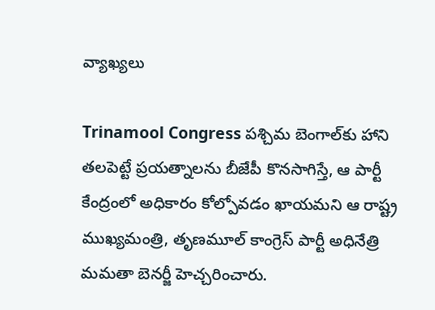వ్యాఖ్యలు

Trinamool Congress పశ్చిమ బెంగాల్‌కు హాని తలపెట్టే ప్రయత్నాలను బీజేపీ కొనసాగిస్తే, ఆ పార్టీ కేంద్రంలో అధికారం కోల్పోవడం ఖాయమని ఆ రాష్ట్ర ముఖ్యమంత్రి, తృణమూల్ కాంగ్రెస్ పార్టీ అధినేత్రి మమతా బెనర్జీ హెచ్చరించారు.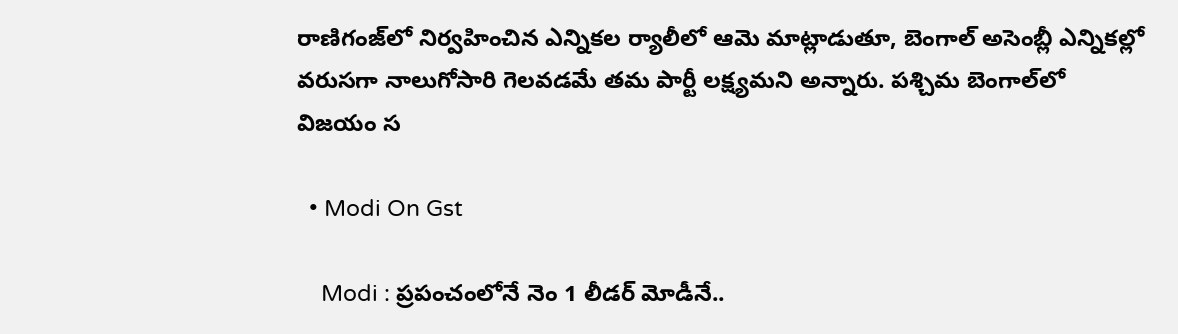రాణిగంజ్‌లో నిర్వహించిన ఎన్నికల ర్యాలీలో ఆమె మాట్లాడుతూ, బెంగాల్ అసెంబ్లీ ఎన్నికల్లో వరుసగా నాలుగోసారి గెలవడమే తమ పార్టీ లక్ష్యమని అన్నారు. పశ్చిమ బెంగాల్‌లో విజయం స

  • Modi On Gst

    Modi : ప్రపంచంలోనే నెం 1 లీడర్ మోడీనే..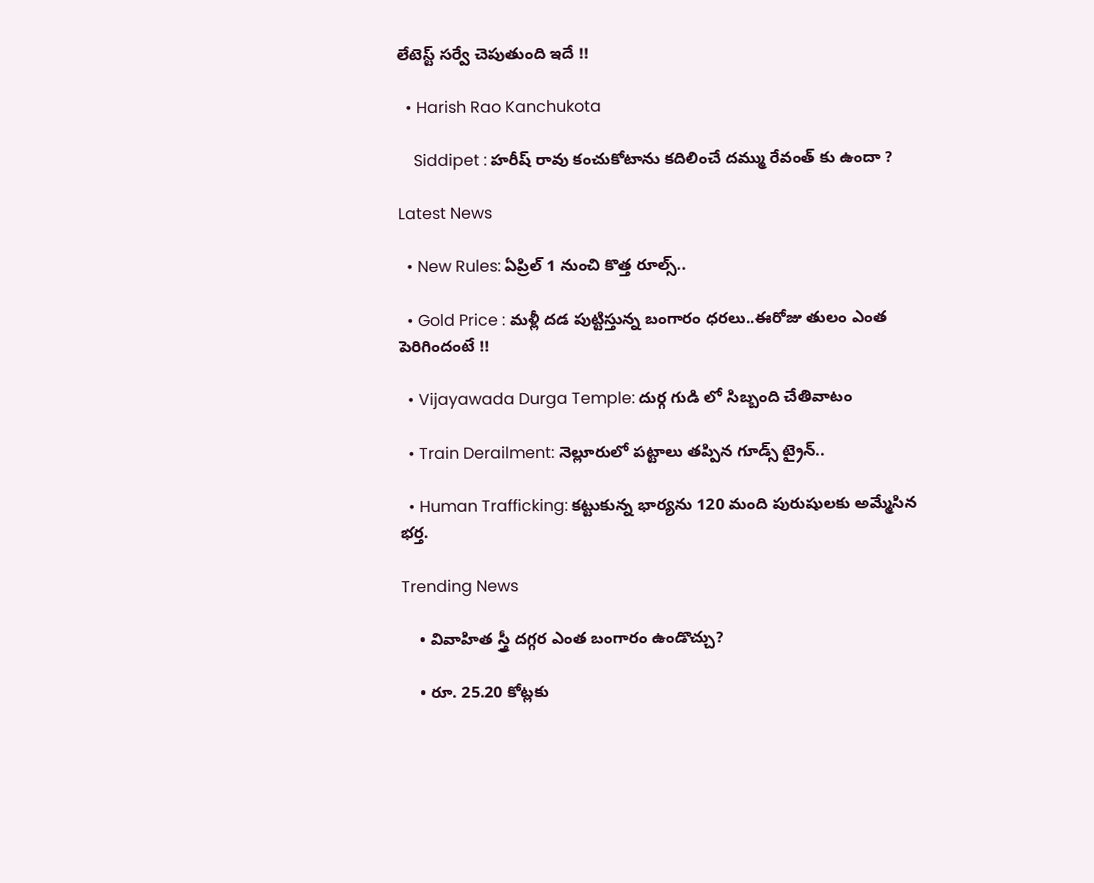లేటెస్ట్ సర్వే చెపుతుంది ఇదే !!

  • Harish Rao Kanchukota

    Siddipet : హరీష్ రావు కంచుకోటాను కదిలించే దమ్ము రేవంత్ కు ఉందా ?

Latest News

  • New Rules: ఏప్రిల్ 1 నుంచి కొత్త రూల్స్..

  • Gold Price : మళ్లీ దడ పుట్టిస్తున్న బంగారం ధరలు..ఈరోజు తులం ఎంత పెరిగిందంటే !!

  • Vijayawada Durga Temple: దుర్గ గుడి లో సిబ్బంది చేతివాటం

  • Train Derailment: నెల్లూరులో పట్టాలు తప్పిన గూడ్స్‌ ట్రైన్..

  • Human Trafficking: కట్టుకున్న భార్యను 120 మంది పురుషులకు అమ్మేసిన భర్త.

Trending News

    • వివాహిత స్త్రీ ద‌గ్గ‌ర ఎంత బంగారం ఉండొచ్చు?

    • రూ. 25.20 కోట్లకు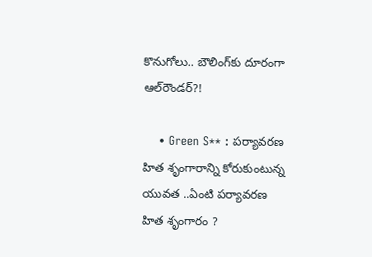కొనుగోలు.. బౌలింగ్‌కు దూరంగా ఆల్‌రౌండ‌ర్‌?!

    • Green S** : పర్యావరణ హిత శృంగారాన్ని కోరుకుంటున్న యువత ..ఏంటి పర్యావరణ హిత శృంగారం ?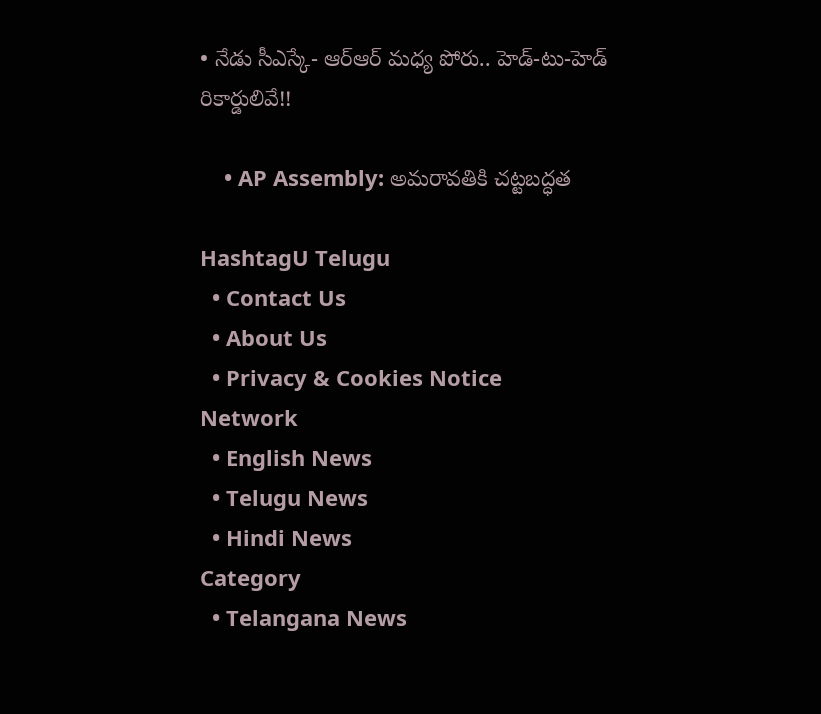• నేడు సీఎస్కే- ఆర్ఆర్ మ‌ధ్య పోరు.. హెడ్-టు-హెడ్ రికార్డులివే!!

    • AP Assembly: అమరావతికి చట్టబద్ధత

HashtagU Telugu
  • Contact Us
  • About Us
  • Privacy & Cookies Notice
Network
  • English News
  • Telugu News
  • Hindi News
Category
  • Telangana News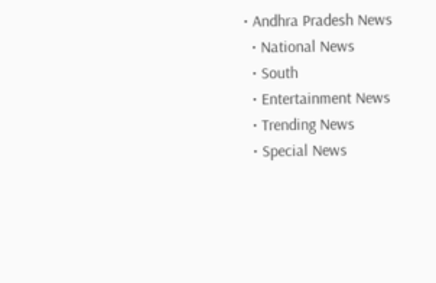• Andhra Pradesh News
  • National News
  • South
  • Entertainment News
  • Trending News
  • Special News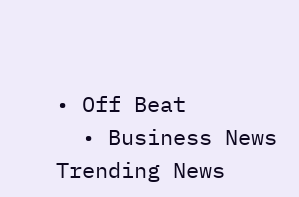• Off Beat
  • Business News
Trending News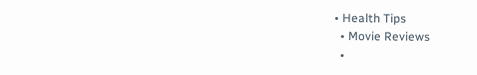• Health Tips
  • Movie Reviews
  •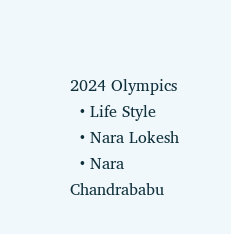2024 Olympics
  • Life Style
  • Nara Lokesh
  • Nara Chandrababu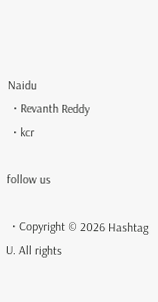Naidu
  • Revanth Reddy
  • kcr

follow us

  • Copyright © 2026 Hashtag U. All rights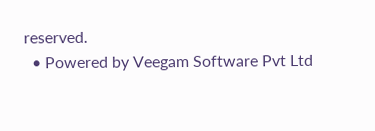reserved.
  • Powered by Veegam Software Pvt Ltd